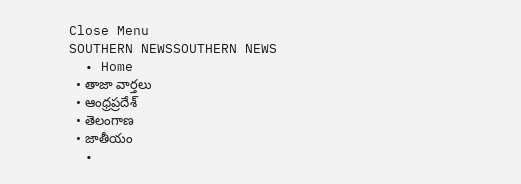Close Menu
SOUTHERN NEWSSOUTHERN NEWS
  • Home
  • తాజా వార్తలు
  • ఆంధ్రప్రదేశ్
  • తెలంగాణ
  • జాతీయం
  •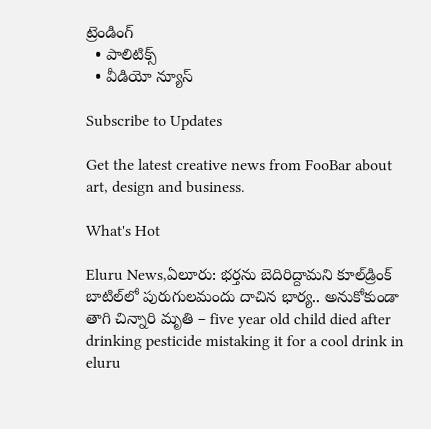ట్రెండింగ్
  • పాలిటిక్స్
  • వీడియో న్యూస్

Subscribe to Updates

Get the latest creative news from FooBar about art, design and business.

What's Hot

Eluru News,ఏలూరు: భర్తను బెదిరిద్దామని కూల్‌డ్రింక్ బాటిల్‌లో పురుగులమందు దాచిన భార్య.. అనుకోకుండా తాగి చిన్నారి మృతి – five year old child died after drinking pesticide mistaking it for a cool drink in eluru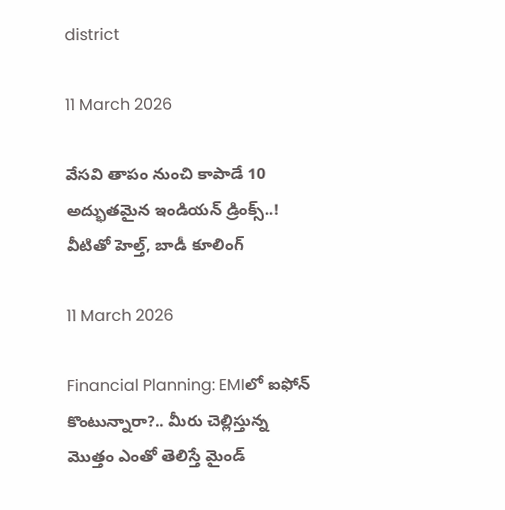district

11 March 2026

వేసవి తాపం నుంచి కాపాడే 10 అద్భుతమైన ఇండియన్ డ్రింక్స్..! వీటితో హెల్త్‌, బాడీ కూలింగ్‌

11 March 2026

Financial Planning: EMIలో ఐఫోన్ కొంటున్నారా?.. మీరు చెల్లిస్తున్న మొత్తం ఎంతో తెలిస్తే మైండ్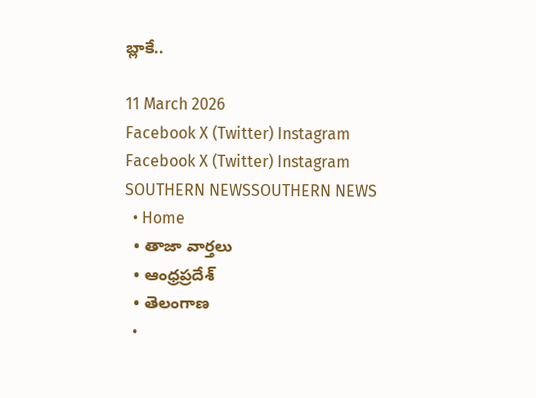బ్లాకే..

11 March 2026
Facebook X (Twitter) Instagram
Facebook X (Twitter) Instagram
SOUTHERN NEWSSOUTHERN NEWS
  • Home
  • తాజా వార్తలు
  • ఆంధ్రప్రదేశ్
  • తెలంగాణ
  •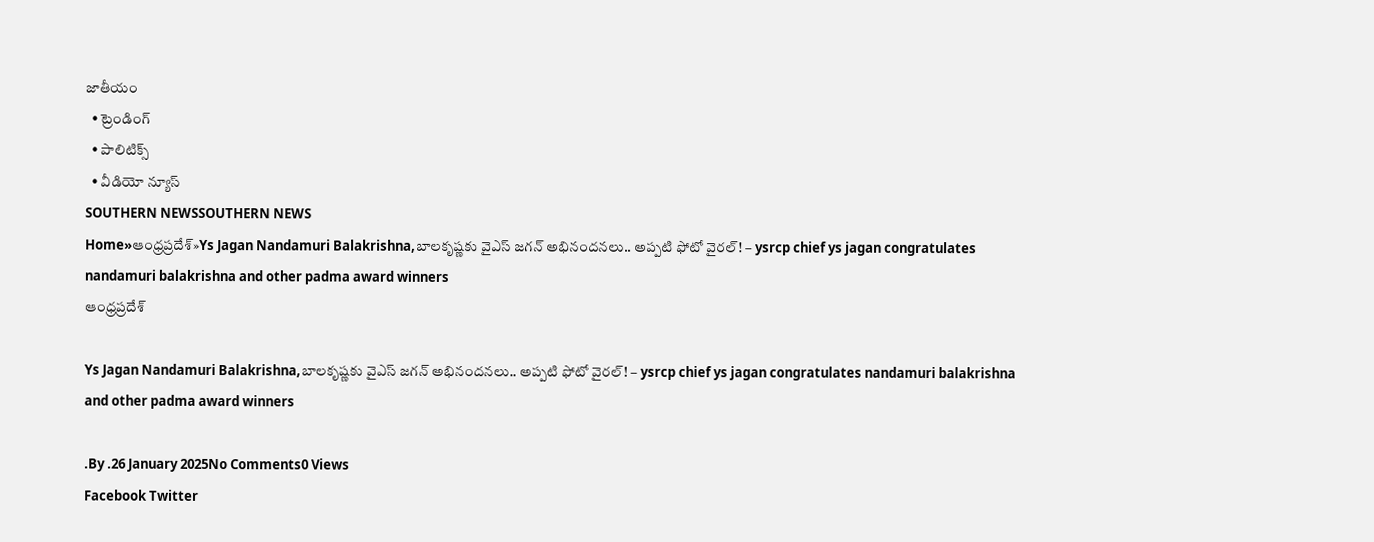జాతీయం
  • ట్రెండింగ్
  • పాలిటిక్స్
  • వీడియో న్యూస్
SOUTHERN NEWSSOUTHERN NEWS
Home»ఆంధ్రప్రదేశ్»Ys Jagan Nandamuri Balakrishna,బాలకృష్ణకు వైఎస్ జగన్ అభినందనలు.. అప్పటి ఫోటో వైరల్! – ysrcp chief ys jagan congratulates nandamuri balakrishna and other padma award winners
ఆంధ్రప్రదేశ్

Ys Jagan Nandamuri Balakrishna,బాలకృష్ణకు వైఎస్ జగన్ అభినందనలు.. అప్పటి ఫోటో వైరల్! – ysrcp chief ys jagan congratulates nandamuri balakrishna and other padma award winners

.By .26 January 2025No Comments0 Views
Facebook Twitter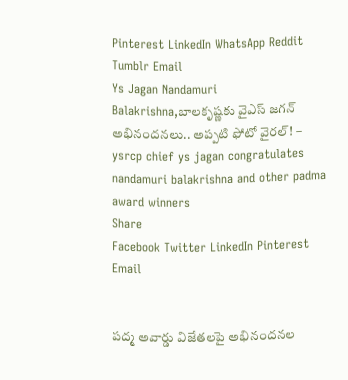Pinterest LinkedIn WhatsApp Reddit Tumblr Email
Ys Jagan Nandamuri Balakrishna,బాలకృష్ణకు వైఎస్ జగన్ అభినందనలు.. అప్పటి ఫోటో వైరల్! – ysrcp chief ys jagan congratulates nandamuri balakrishna and other padma award winners
Share
Facebook Twitter LinkedIn Pinterest Email


పద్మ అవార్డు విజేతలపై అభినందనల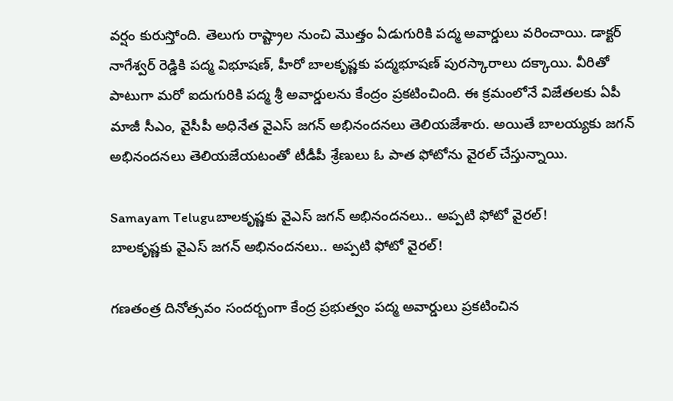వర్షం కురుస్తోంది. తెలుగు రాష్ట్రాల నుంచి మొత్తం ఏడుగురికి పద్మ అవార్డులు వరించాయి. డాక్టర్ నాగేశ్వర్ రెడ్డికి పద్మ విభూషణ్, హీరో బాలకృష్ణకు పద్మభూషణ్ పురస్కారాలు దక్కాయి. వీరితో పాటుగా మరో ఐదుగురికి పద్మ శ్రీ అవార్డులను కేంద్రం ప్రకటించింది. ఈ క్రమంలోనే విజేతలకు ఏపీ మాజీ సీఎం, వైసీపీ అధినేత వైఎస్ జగన్ అభినందనలు తెలియజేశారు. అయితే బాలయ్యకు జగన్ అభినందనలు తెలియజేయటంతో టీడీపీ శ్రేణులు ఓ పాత ఫోటోను వైరల్ చేస్తున్నాయి.

Samayam Teluguబాలకృష్ణకు వైఎస్ జగన్ అభినందనలు.. అప్పటి ఫోటో వైరల్!
బాలకృష్ణకు వైఎస్ జగన్ అభినందనలు.. అప్పటి ఫోటో వైరల్!

గణతంత్ర దినోత్సవం సందర్బంగా కేంద్ర ప్రభుత్వం పద్మ అవార్డులు ప్రకటించిన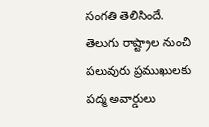సంగతి తెలిసిందే. తెలుగు రాష్ట్రాల నుంచి పలువురు ప్రముఖులకు పద్మ అవార్డులు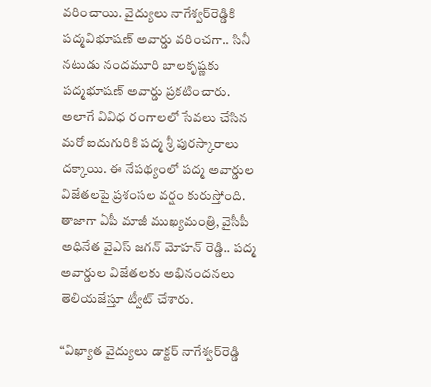వరించాయి. వైద్యులు నాగేశ్వర్‌రెడ్డికి పద్మవిభూషణ్ అవార్డు వరించగా.. సినీ నటుడు నందమూరి బాలకృష్ణకు పద్మభూషణ్ అవార్డు ప్రకటించారు. అలాగే వివిధ రంగాలలో సేవలు చేసిన మరో ఐదుగురికి పద్మ శ్రీ పురస్కారాలు దక్కాయి. ఈ నేపథ్యంలో పద్మ అవార్డుల విజేతలపై ప్రశంసల వర్షం కురుస్తోంది. తాజాగా ఏపీ మాజీ ముఖ్యమంత్రి, వైసీపీ అధినేత వైఎస్ జగన్ మోహన్ రెడ్డి.. పద్మ అవార్డుల విజేతలకు అభినందనలు తెలియజేస్తూ ట్వీట్ చేశారు.

“విఖ్యాత వైద్యులు డాక్టర్‌ నాగేశ్వర్‌రెడ్డి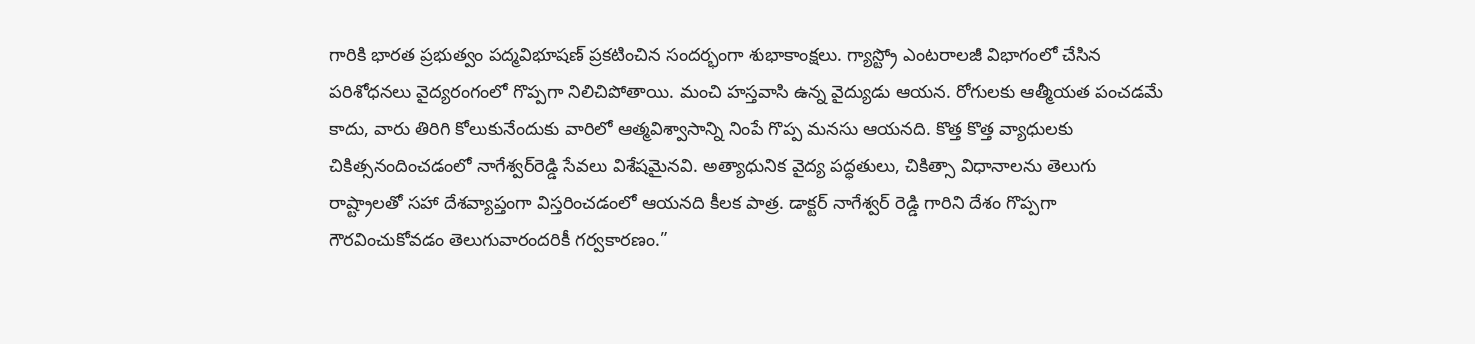గారికి భారత ప్రభుత్వం పద్మవిభూషణ్‌ ప్రకటించిన సందర్భంగా శుభాకాంక్షలు. గ్యాస్ట్రో ఎంటరాలజీ విభాగంలో చేసిన పరిశోధనలు వైద్యరంగంలో గొప్పగా నిలిచిపోతాయి. మంచి హస్తవాసి ఉన్న వైద్యుడు ఆయన. రోగులకు ఆత్మీయత పంచడమే కాదు, వారు తిరిగి కోలుకునేందుకు వారిలో ఆత్మవిశ్వాసాన్ని నింపే గొప్ప మనసు ఆయనది. కొత్త కొత్త వ్యాధులకు చికిత్సనందించడంలో నాగేశ్వర్‌రెడ్డి సేవలు విశేషమైనవి. అత్యాధునిక వైద్య పద్ధతులు, చికిత్సా విధానాలను తెలుగు రాష్ట్రాలతో సహా దేశవ్యాప్తంగా విస్తరించడంలో ఆయనది కీలక పాత్ర. డాక్టర్ నాగేశ్వర్ రెడ్డి గారిని దేశం గొప్పగా గౌరవించుకోవడం తెలుగువారందరికీ గర్వకారణం.”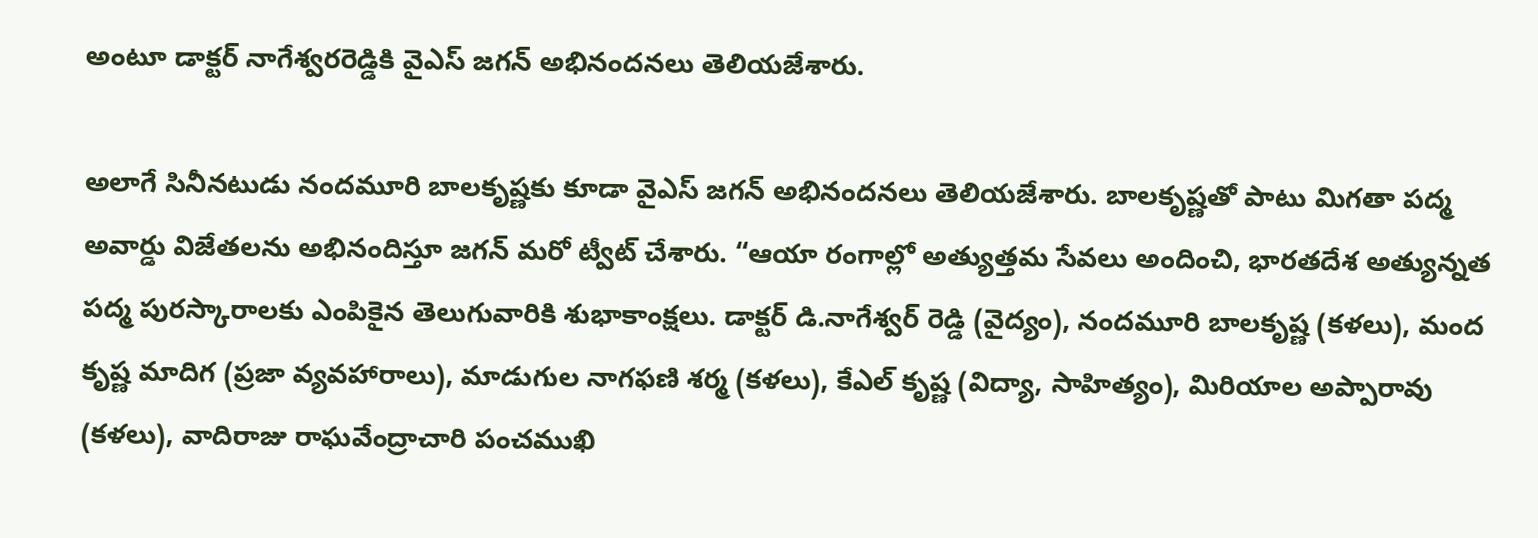అంటూ డాక్టర్ నాగేశ్వరరెడ్డికి వైఎస్ జగన్ అభినందనలు తెలియజేశారు.

అలాగే సినీనటుడు నందమూరి బాలకృష్ణకు కూడా వైఎస్ జగన్ అభినందనలు తెలియజేశారు. బాలకృష్ణతో పాటు మిగతా పద్మ అవార్డు విజేతలను అభినందిస్తూ జగన్ మరో ట్వీట్ చేశారు. “ఆయా రంగాల్లో అత్యుత్తమ సేవలు అందించి, భారతదేశ అత్యున్నత పద్మ పురస్కారాలకు ఎంపికైన తెలుగువారికి శుభాకాంక్షలు. డాక్టర్ డి.నాగేశ్వర్ రెడ్డి (వైద్యం), నంద‌మూరి బాల‌కృష్ణ (క‌ళ‌లు), మంద కృష్ణ మాదిగ (ప్రజా వ్యవహారాలు), మాడుగుల నాగ‌ఫ‌ణి శ‌ర్మ (క‌ళ‌లు), కేఎల్ కృష్ణ (విద్యా, సాహిత్యం), మిరియాల అప్పారావు (క‌ళ‌లు), వాదిరాజు రాఘ‌వేంద్రాచారి పంచ‌ముఖి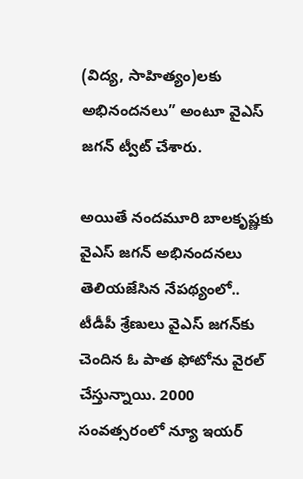(విద్య, సాహిత్యం)లకు అభినందనలు” అంటూ వైఎస్ జగన్ ట్వీట్ చేశారు.

అయితే నందమూరి బాలకృష్ణకు వైఎస్ జగన్ అభినందనలు తెలియజేసిన నేపథ్యంలో.. టీడీపీ శ్రేణులు వైఎస్ జగన్‌కు చెందిన ఓ పాత ఫోటోను వైరల్ చేస్తున్నాయి. 2000 సంవత్సరంలో న్యూ ఇయర్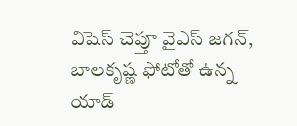విషెస్ చెప్తూ వైఎస్ జగన్, బాలకృష్ణ ఫోటోతో ఉన్న యాడ్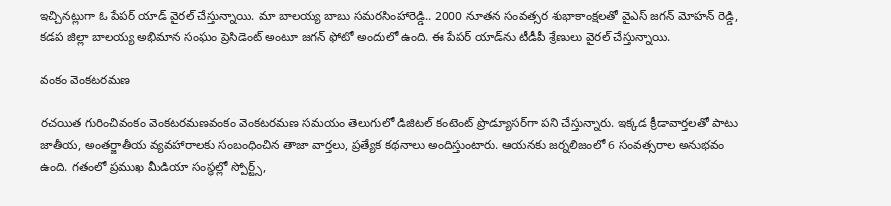ఇచ్చినట్లుగా ఓ పేపర్ యాడ్ వైరల్ చేస్తున్నాయి. మా బాలయ్య బాబు సమరసింహారెడ్డి.. 2000 నూతన సంవత్సర శుభాకాంక్షలతో వైఎస్ జగన్ మోహన్ రెడ్డి, కడప జిల్లా బాలయ్య అభిమాన సంఘం ప్రెసిడెంట్ అంటూ జగన్ ఫోటో అందులో ఉంది. ఈ పేపర్ యాడ్‌ను టీడీపీ శ్రేణులు వైరల్ చేస్తున్నాయి.

వంకం వెంకటరమణ

రచయిత గురించివంకం వెంకటరమణవంకం వెంకటరమణ సమయం తెలుగులో డిజిటల్ కంటెంట్ ప్రొడ్యూసర్‌గా పని చేస్తున్నారు. ఇక్కడ క్రీడావార్తలతో పాటు జాతీయ, అంతర్జాతీయ వ్యవహారాలకు సంబంధించిన తాజా వార్తలు, ప్రత్యేక కథనాలు అందిస్తుంటారు. ఆయనకు జర్నలిజంలో 6 సంవత్సరాల అనుభవం ఉంది. గతంలో ప్రముఖ మీడియా సంస్థల్లో స్పోర్ట్స్,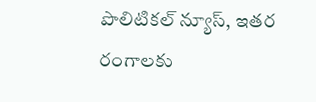పొలిటికల్ న్యూస్, ఇతర రంగాలకు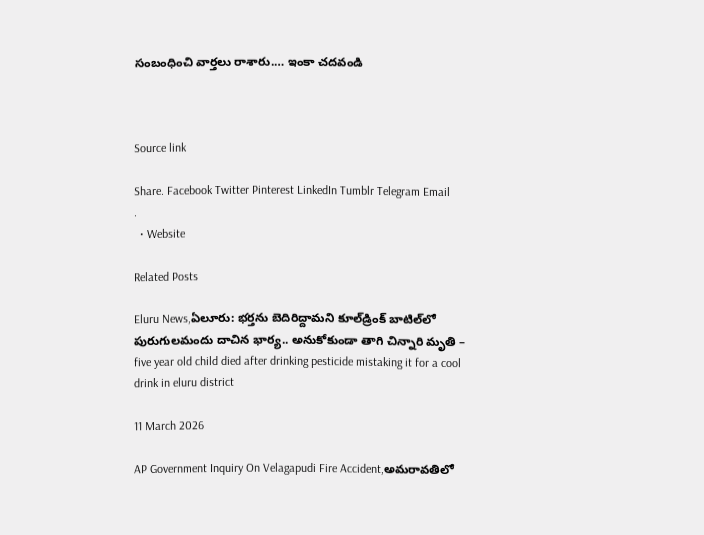సంబంధించి వార్తలు రాశారు.… ఇంకా చదవండి



Source link

Share. Facebook Twitter Pinterest LinkedIn Tumblr Telegram Email
.
  • Website

Related Posts

Eluru News,ఏలూరు: భర్తను బెదిరిద్దామని కూల్‌డ్రింక్ బాటిల్‌లో పురుగులమందు దాచిన భార్య.. అనుకోకుండా తాగి చిన్నారి మృతి – five year old child died after drinking pesticide mistaking it for a cool drink in eluru district

11 March 2026

AP Government Inquiry On Velagapudi Fire Accident,అమరావతిలో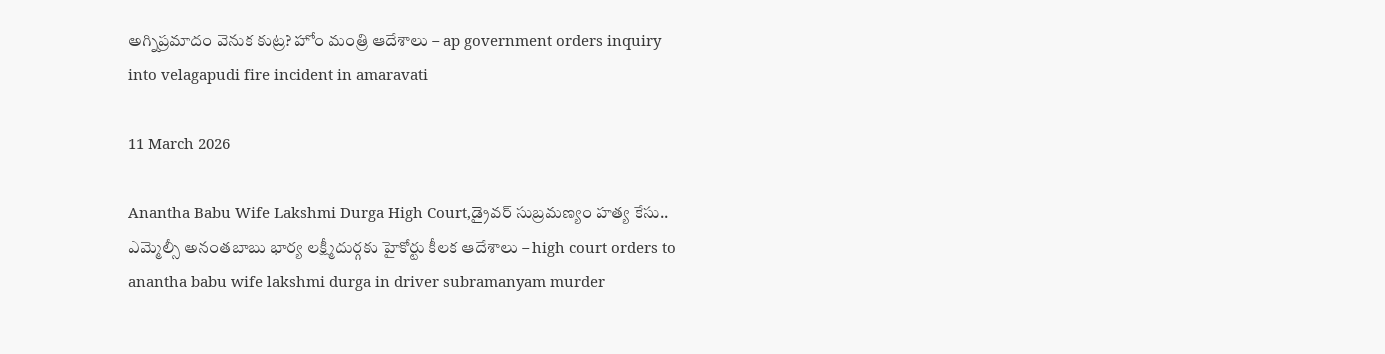అగ్నిప్రమాదం వెనుక కుట్ర? హోం మంత్రి ఆదేశాలు – ap government orders inquiry into velagapudi fire incident in amaravati

11 March 2026

Anantha Babu Wife Lakshmi Durga High Court,డ్రైవర్ సుబ్రమణ్యం హత్య కేసు.. ఎమ్మెల్సీ అనంతబాబు భార్య లక్ష్మీదుర్గకు హైకోర్టు కీలక ఆదేశాలు – high court orders to anantha babu wife lakshmi durga in driver subramanyam murder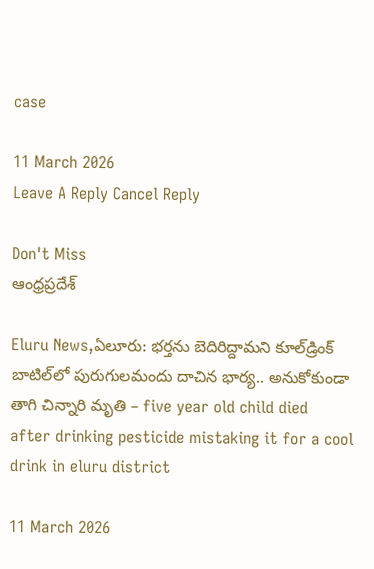case

11 March 2026
Leave A Reply Cancel Reply

Don't Miss
ఆంధ్రప్రదేశ్

Eluru News,ఏలూరు: భర్తను బెదిరిద్దామని కూల్‌డ్రింక్ బాటిల్‌లో పురుగులమందు దాచిన భార్య.. అనుకోకుండా తాగి చిన్నారి మృతి – five year old child died after drinking pesticide mistaking it for a cool drink in eluru district

11 March 2026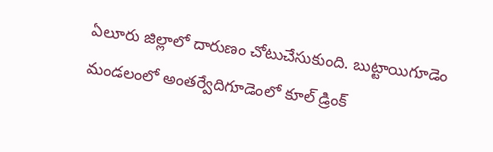ఏలూరు జిల్లాలో దారుణం చోటుచేసుకుంది. బుట్టాయిగూడెం మండలంలో అంతర్వేదిగూడెంలో కూల్ డ్రింక్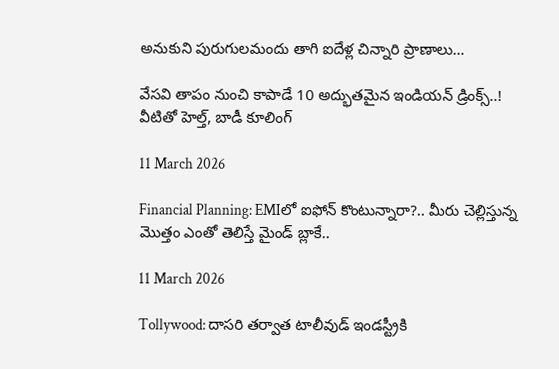అనుకుని పురుగులమందు తాగి ఐదేళ్ల చిన్నారి ప్రాణాలు…

వేసవి తాపం నుంచి కాపాడే 10 అద్భుతమైన ఇండియన్ డ్రింక్స్..! వీటితో హెల్త్‌, బాడీ కూలింగ్‌

11 March 2026

Financial Planning: EMIలో ఐఫోన్ కొంటున్నారా?.. మీరు చెల్లిస్తున్న మొత్తం ఎంతో తెలిస్తే మైండ్ బ్లాకే..

11 March 2026

Tollywood: దాసరి తర్వాత టాలీవుడ్ ఇండస్ట్రీకి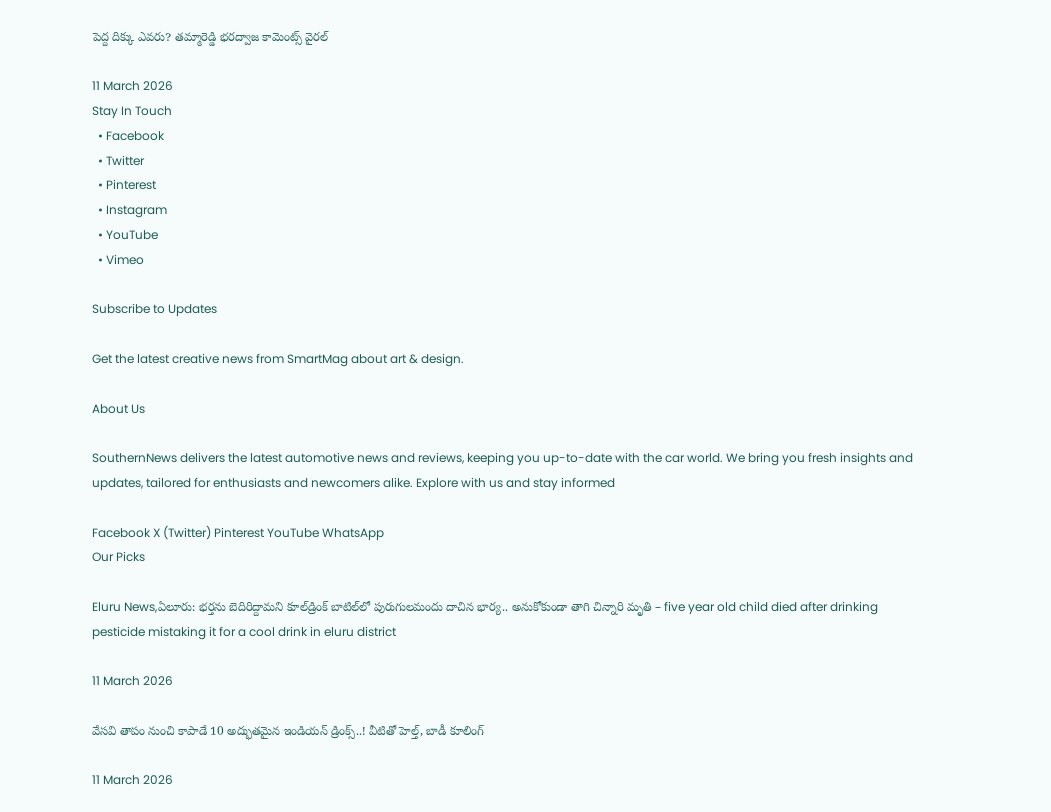పెద్ద దిక్కు ఎవరు? తమ్మారెడ్డి భరద్వాజ కామెంట్స్ వైరల్

11 March 2026
Stay In Touch
  • Facebook
  • Twitter
  • Pinterest
  • Instagram
  • YouTube
  • Vimeo

Subscribe to Updates

Get the latest creative news from SmartMag about art & design.

About Us

SouthernNews delivers the latest automotive news and reviews, keeping you up-to-date with the car world. We bring you fresh insights and updates, tailored for enthusiasts and newcomers alike. Explore with us and stay informed

Facebook X (Twitter) Pinterest YouTube WhatsApp
Our Picks

Eluru News,ఏలూరు: భర్తను బెదిరిద్దామని కూల్‌డ్రింక్ బాటిల్‌లో పురుగులమందు దాచిన భార్య.. అనుకోకుండా తాగి చిన్నారి మృతి – five year old child died after drinking pesticide mistaking it for a cool drink in eluru district

11 March 2026

వేసవి తాపం నుంచి కాపాడే 10 అద్భుతమైన ఇండియన్ డ్రింక్స్..! వీటితో హెల్త్‌, బాడీ కూలింగ్‌

11 March 2026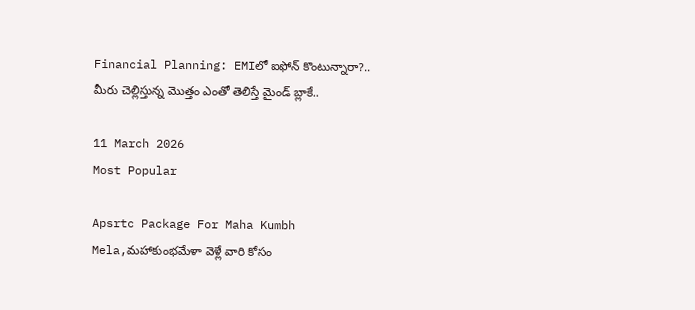Financial Planning: EMIలో ఐఫోన్ కొంటున్నారా?.. మీరు చెల్లిస్తున్న మొత్తం ఎంతో తెలిస్తే మైండ్ బ్లాకే..

11 March 2026
Most Popular

Apsrtc Package For Maha Kumbh Mela,మహాకుంభమేళా వెళ్లే వారి కోసం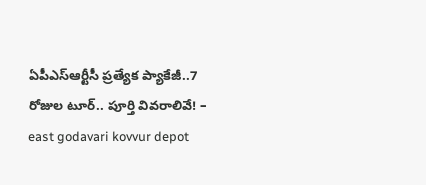ఏపీఎస్ఆర్టీసీ ప్రత్యేక ప్యాకేజీ..7 రోజుల టూర్.. పూర్తి వివరాలివే! – east godavari kovvur depot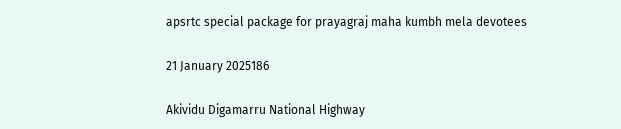apsrtc special package for prayagraj maha kumbh mela devotees

21 January 2025186

Akividu Digamarru National Highway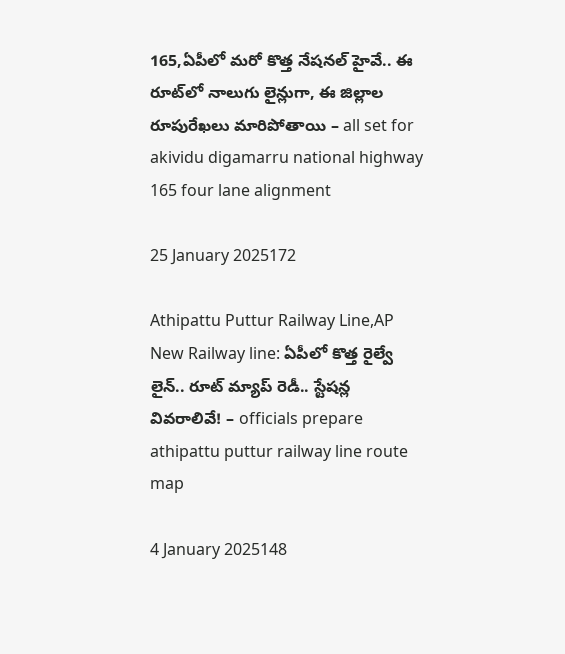165,ఏపీలో మరో కొత్త నేషనల్ హైవే.. ఈ రూట్‌లో నాలుగు లైన్లుగా, ఈ జిల్లాల రూపురేఖలు మారిపోతాయి – all set for akividu digamarru national highway 165 four lane alignment

25 January 2025172

Athipattu Puttur Railway Line,AP New Railway line: ఏపీలో కొత్త రైల్వే లైన్.. రూట్ మ్యాప్ రెడీ.. స్టేషన్ల వివరాలివే! – officials prepare athipattu puttur railway line route map

4 January 2025148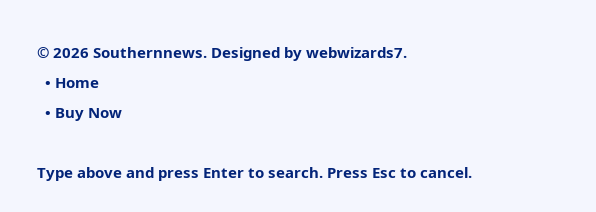© 2026 Southernnews. Designed by webwizards7.
  • Home
  • Buy Now

Type above and press Enter to search. Press Esc to cancel.